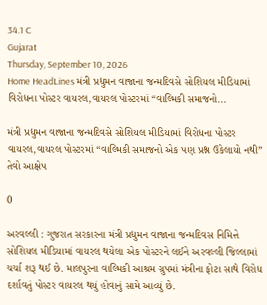34.1 C
Gujarat
Thursday, September 10, 2026
Home HeadLines મંત્રી પ્રદ્યુમન વાજાના જન્મદિવસે સોશિયલ મીડિયામાં વિરોધના પોસ્ટર વાયરલ,વાયરલ પોસ્ટરમાં “વાલ્મિકી સમાજનો...

મંત્રી પ્રદ્યુમન વાજાના જન્મદિવસે સોશિયલ મીડિયામાં વિરોધના પોસ્ટર વાયરલ,વાયરલ પોસ્ટરમાં “વાલ્મિકી સમાજનો એક પણ પ્રશ્ન ઉકેલાયો નથી” તેવો આક્ષેપ

0

અરવલ્લી : ગુજરાત સરકારના મંત્રી પ્રદ્યુમન વાજાના જન્મદિવસ નિમિત્તે સોશિયલ મીડિયામાં વાયરલ થયેલા એક પોસ્ટરને લઈને અરવલ્લી જિલ્લામાં ચર્ચા શરૂ થઈ છે. માલપુરના વાલ્મિકી આશ્રમ ગ્રુપમાં મંત્રીના ફોટા સાથે વિરોધ દર્શાવતું પોસ્ટર વાયરલ થયું હોવાનું સામે આવ્યું છે.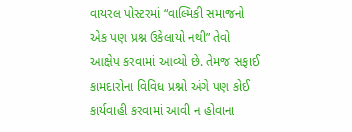વાયરલ પોસ્ટરમાં “વાલ્મિકી સમાજનો એક પણ પ્રશ્ન ઉકેલાયો નથી” તેવો આક્ષેપ કરવામાં આવ્યો છે. તેમજ સફાઈ કામદારોના વિવિધ પ્રશ્નો અંગે પણ કોઈ કાર્યવાહી કરવામાં આવી ન હોવાના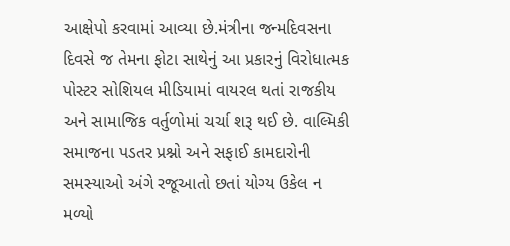આક્ષેપો કરવામાં આવ્યા છે.મંત્રીના જન્મદિવસના દિવસે જ તેમના ફોટા સાથેનું આ પ્રકારનું વિરોધાત્મક પોસ્ટર સોશિયલ મીડિયામાં વાયરલ થતાં રાજકીય અને સામાજિક વર્તુળોમાં ચર્ચા શરૂ થઈ છે. વાલ્મિકી સમાજના પડતર પ્રશ્નો અને સફાઈ કામદારોની સમસ્યાઓ અંગે રજૂઆતો છતાં યોગ્ય ઉકેલ ન મળ્યો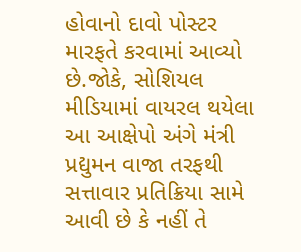હોવાનો દાવો પોસ્ટર મારફતે કરવામાં આવ્યો છે.જોકે, સોશિયલ મીડિયામાં વાયરલ થયેલા આ આક્ષેપો અંગે મંત્રી પ્રદ્યુમન વાજા તરફથી સત્તાવાર પ્રતિક્રિયા સામે આવી છે કે નહીં તે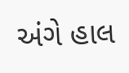અંગે હાલ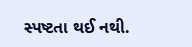સ્પષ્ટતા થઈ નથી.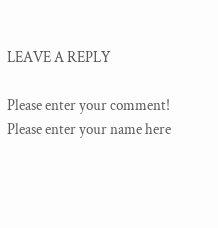LEAVE A REPLY

Please enter your comment!
Please enter your name here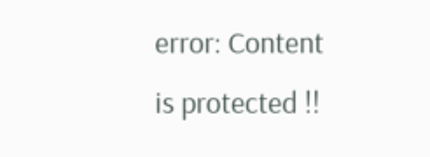error: Content is protected !!